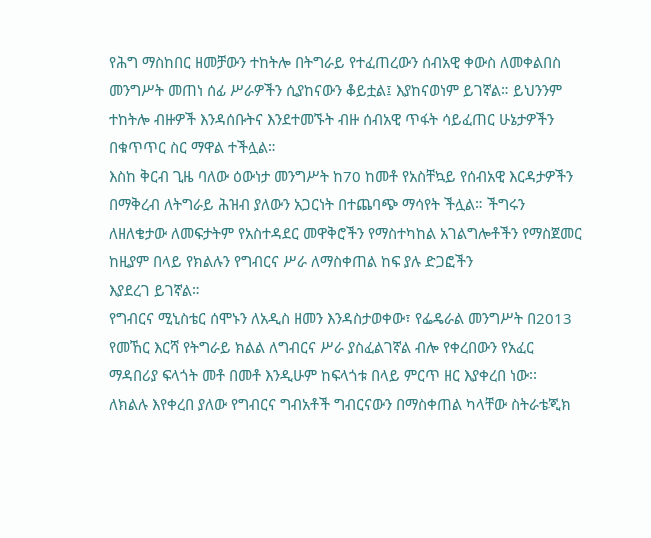የሕግ ማስከበር ዘመቻውን ተከትሎ በትግራይ የተፈጠረውን ሰብአዊ ቀውስ ለመቀልበስ መንግሥት መጠነ ሰፊ ሥራዎችን ሲያከናውን ቆይቷል፤ እያከናወነም ይገኛል። ይህንንም ተከትሎ ብዙዎች እንዳሰቡትና እንደተመኙት ብዙ ሰብአዊ ጥፋት ሳይፈጠር ሁኔታዎችን በቁጥጥር ስር ማዋል ተችሏል።
እስከ ቅርብ ጊዜ ባለው ዕውነታ መንግሥት ከ70 ከመቶ የአስቸኳይ የሰብአዊ እርዳታዎችን በማቅረብ ለትግራይ ሕዝብ ያለውን አጋርነት በተጨባጭ ማሳየት ችሏል። ችግሩን ለዘለቄታው ለመፍታትም የአስተዳደር መዋቅሮችን የማስተካከል አገልግሎቶችን የማስጀመር ከዚያም በላይ የክልሉን የግብርና ሥራ ለማስቀጠል ከፍ ያሉ ድጋፎችን
እያደረገ ይገኛል።
የግብርና ሚኒስቴር ሰሞኑን ለአዲስ ዘመን እንዳስታወቀው፣ የፌዴራል መንግሥት በ2013 የመኸር እርሻ የትግራይ ክልል ለግብርና ሥራ ያስፈልገኛል ብሎ የቀረበውን የአፈር ማዳበሪያ ፍላጎት መቶ በመቶ እንዲሁም ከፍላጎቱ በላይ ምርጥ ዘር እያቀረበ ነው፡፡
ለክልሉ እየቀረበ ያለው የግብርና ግብአቶች ግብርናውን በማስቀጠል ካላቸው ስትራቴጂክ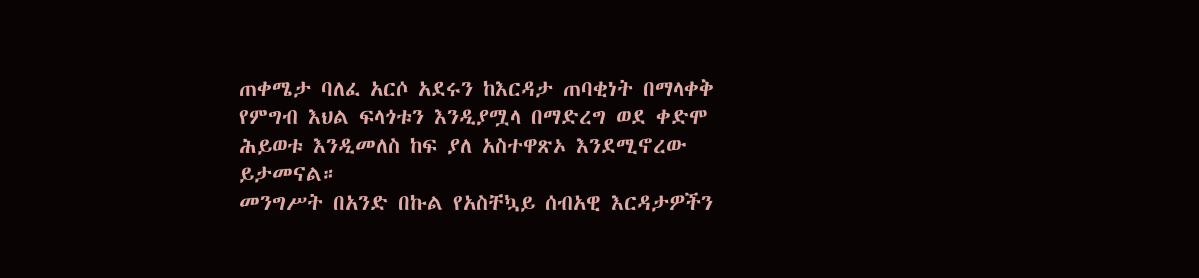ጠቀሜታ ባለፈ አርሶ አደሩን ከእርዳታ ጠባቂነት በማላቀቅ የምግብ እህል ፍላጎቱን እንዲያሟላ በማድረግ ወደ ቀድሞ ሕይወቱ እንዲመለስ ከፍ ያለ አስተዋጽኦ እንደሚኖረው ይታመናል።
መንግሥት በአንድ በኩል የአስቸኳይ ሰብአዊ እርዳታዎችን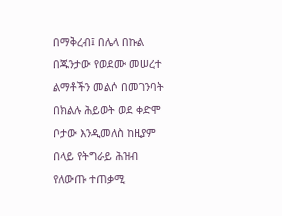በማቅረብ፤ በሌላ በኩል በጁንታው የወደሙ መሠረተ ልማቶችን መልሶ በመገንባት በክልሉ ሕይወት ወደ ቀድሞ ቦታው እንዲመለስ ከዚያም በላይ የትግራይ ሕዝብ የለውጡ ተጠቃሚ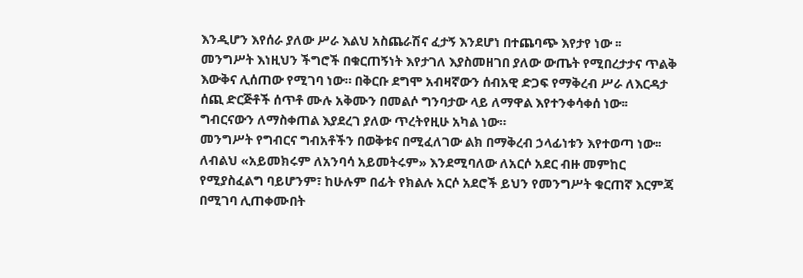እንዲሆን እየሰራ ያለው ሥራ እልህ አስጨራሽና ፈታኝ እንደሆነ በተጨባጭ እየታየ ነው ፡፡
መንግሥት እነዚህን ችግሮች በቁርጠኝነት እየታገለ እያስመዘገበ ያለው ውጤት የሚበረታታና ጥልቅ እውቅና ሊሰጠው የሚገባ ነው። በቅርቡ ደግሞ አብዛኛውን ሰብአዊ ድጋፍ የማቅረብ ሥራ ለእርዳታ ሰጪ ድርጅቶች ሰጥቶ ሙሉ አቅሙን በመልሶ ግንባታው ላይ ለማዋል እየተንቀሳቀሰ ነው፡፡ ግብርናውን ለማስቀጠል እያደረገ ያለው ጥረትየዚሁ አካል ነው።
መንግሥት የግብርና ግብአቶችን በወቅቱና በሚፈለገው ልክ በማቅረብ ኃላፊነቱን እየተወጣ ነው፡፡ ለብልህ «አይመክሩም ለአንባሳ አይመትሩም» እንደሚባለው ለአርሶ አደር ብዙ መምከር የሚያስፈልግ ባይሆንም፣ ከሁሉም በፊት የክልሉ አርሶ አደሮች ይህን የመንግሥት ቁርጠኛ እርምጃ በሚገባ ሊጠቀሙበት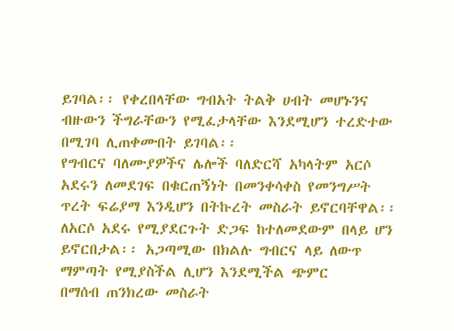ይገባል፡፡ የቀረበላቸው ግብአት ትልቅ ሀብት መሆኑንና ብዙውን ችግራቸውን የሚፈታላቸው እንደሚሆን ተረድተው በሚገባ ሊጠቀሙበት ይገባል፡፡
የግብርና ባለሙያዎችና ሌሎች ባለድርሻ አካላትም አርሶ አደሩን ለመደገፍ በቁርጠኝነት በመንቀሳቀስ የመንግሥት ጥረት ፍሬያማ እንዲሆን በትኩረት መስራት ይኖርባቸዋል፡፡ ለአርሶ አደሩ የሚያደርጉት ድጋፍ ከተለመደውም በላይ ሆን ይኖርበታል፡፡ አጋጣሚው በክልሉ ግብርና ላይ ለውጥ ማምጣት የሚያስችል ሊሆን እንደሚችል ጭምር
በማሰብ ጠንክረው መስራት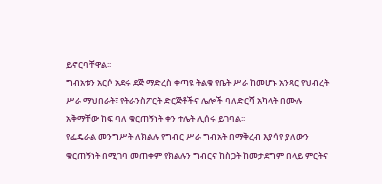ይኖርባቸዋል፡፡
ግብአቱን አርሶ አደሩ ደጅ ማድረስ ቀጣዩ ትልቁ የቤት ሥራ ከመሆኑ አንጻር የህብረት ሥራ ማህበራት፣ የትራንስፖርት ድርጅቶችና ሌሎች ባለድርሻ አካላት በሙሉ አቅማቸው ከፍ ባለ ቁርጠኝነት ቀን ተሌት ሊሰሩ ይገባል፡፡
የፌዴራል መንግሥት ለክልሉ የግብር ሥራ ግብአት በማቅረብ እያሳየ ያለውን ቁርጠኝነት በሚገባ መጠቀም የክልሉን ግብርና ከስጋት ከመታደግም በላይ ምርትና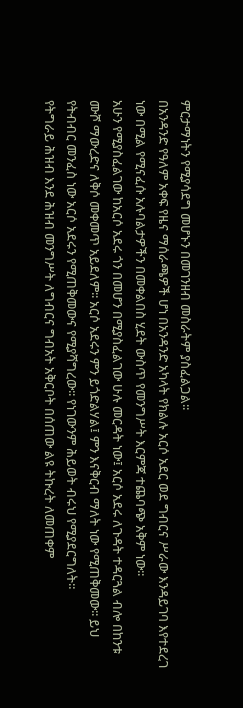ምርታማነትን የሚያሳደግ መሆኑን በመገንዘብ መስራትም ያስፈልጋል፡፡
በአንዳንድ የዓለም አቀፍ የዜና ማሰራጫዎች ሆነ በአንዳንድ አካላት የክልሉ አርሶ አደር ወደ ግብርና ሥራው እንዳይገባ እየተደረገ ነው በሚል የሚናፈሱ አሉባልታዎችን በመቀልበስ ሂደት ውስጥ የመንግሥት እርምጃ ተጨባጭ አቅም ነው፡፡
አሁን የሚያስፈልገው ከአርሶ አደሩ ጎን በመሆን በሚያስፈልገው ሁሉ መርዳት ነው፤ አርሶ አደሩ ለጉዳት ተዳርጓል ብሎ በከንቱ ሙሾ ማውረድና ለቅሶ መቀመጥ አይደለም፡፡ አርሶ አደሩን ምን ይጎድልሃል፤ ምን እናቅርብ ማለት ነው የሚጠቅመው፡፡ ይህ የትብብር መንፈስ ነው አርሶ አደሩን የሚጠቅመውና የሚያሻግረው፡፡ የነገውንም ሕይወት ብሩህ የሚያደርግለት።
የትግራይ ሕዝብ እንደ ሕዝብ መንግሥት ለግብርና ግብአት አቅርቦት በሰጠው ልዩ ትኩረት ለመጠቀም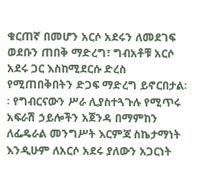ቁርጠኛ በመሆን አርሶ አደሩን ለመደገፍ ወደቡን ጠበቅ ማድረግ፣ ግብአቶቹ አርሶ አደሩ ጋር እስከሚደርሱ ድረስ የሚጠበቅበትን ድጋፍ ማድረግ ይኖርበታል፡፡ የግብርናውን ሥራ ሊያስተጓጉሉ የሚጥሩ አፍራሽ ኃይሎችን አጀንዳ በማምከን ለፌዴራል መንግሥት እርምጃ ስኬታማነት እንዲሁም ለአርሶ አደሩ ያለውን አጋርነት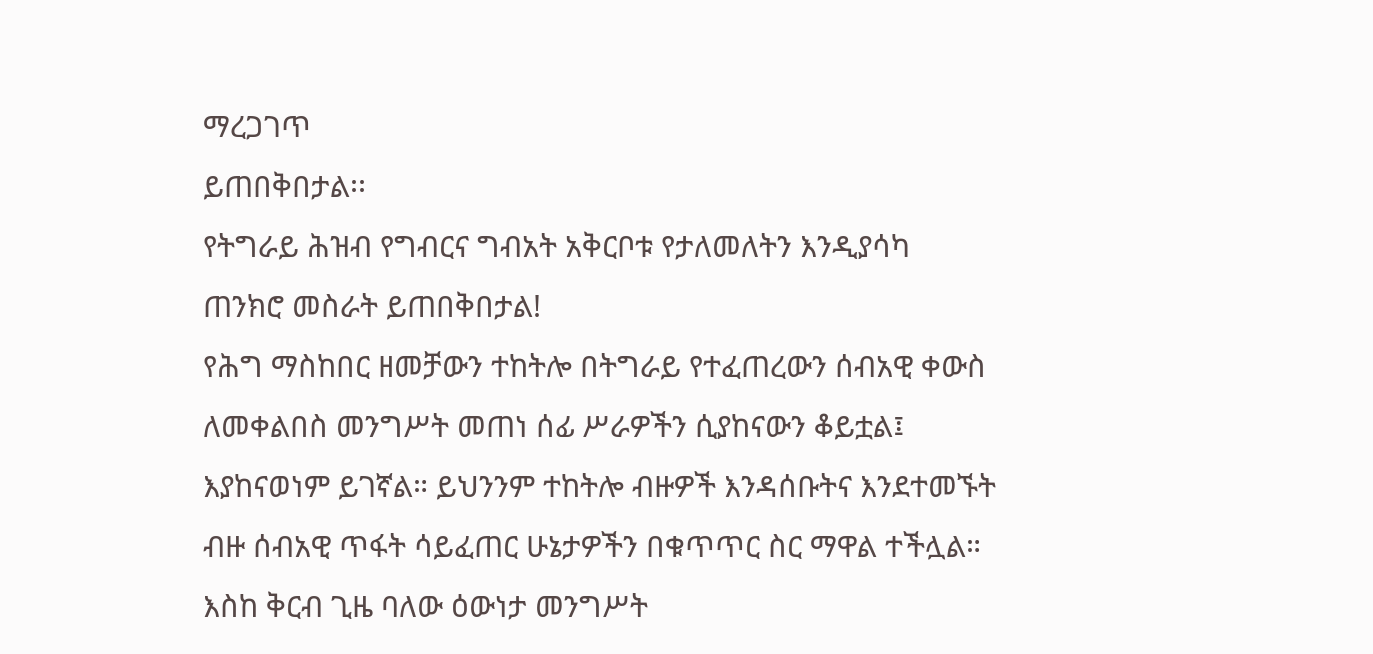ማረጋገጥ
ይጠበቅበታል፡፡
የትግራይ ሕዝብ የግብርና ግብአት አቅርቦቱ የታለመለትን እንዲያሳካ ጠንክሮ መስራት ይጠበቅበታል!
የሕግ ማስከበር ዘመቻውን ተከትሎ በትግራይ የተፈጠረውን ሰብአዊ ቀውስ ለመቀልበስ መንግሥት መጠነ ሰፊ ሥራዎችን ሲያከናውን ቆይቷል፤ እያከናወነም ይገኛል። ይህንንም ተከትሎ ብዙዎች እንዳሰቡትና እንደተመኙት ብዙ ሰብአዊ ጥፋት ሳይፈጠር ሁኔታዎችን በቁጥጥር ስር ማዋል ተችሏል።
እስከ ቅርብ ጊዜ ባለው ዕውነታ መንግሥት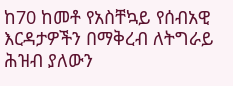ከ70 ከመቶ የአስቸኳይ የሰብአዊ እርዳታዎችን በማቅረብ ለትግራይ ሕዝብ ያለውን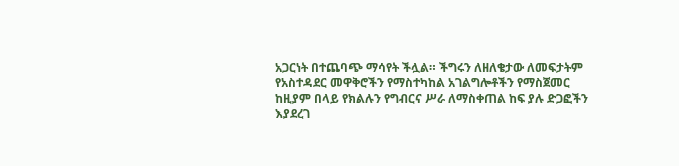አጋርነት በተጨባጭ ማሳየት ችሏል። ችግሩን ለዘለቄታው ለመፍታትም የአስተዳደር መዋቅሮችን የማስተካከል አገልግሎቶችን የማስጀመር ከዚያም በላይ የክልሉን የግብርና ሥራ ለማስቀጠል ከፍ ያሉ ድጋፎችን
እያደረገ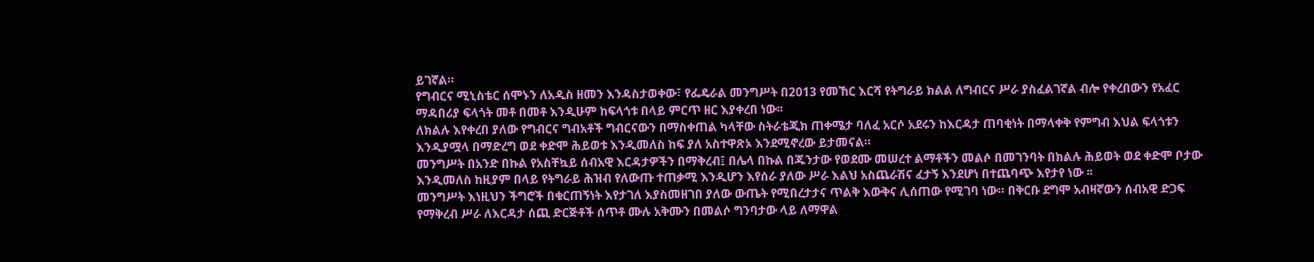ይገኛል።
የግብርና ሚኒስቴር ሰሞኑን ለአዲስ ዘመን እንዳስታወቀው፣ የፌዴራል መንግሥት በ2013 የመኸር እርሻ የትግራይ ክልል ለግብርና ሥራ ያስፈልገኛል ብሎ የቀረበውን የአፈር ማዳበሪያ ፍላጎት መቶ በመቶ እንዲሁም ከፍላጎቱ በላይ ምርጥ ዘር እያቀረበ ነው፡፡
ለክልሉ እየቀረበ ያለው የግብርና ግብአቶች ግብርናውን በማስቀጠል ካላቸው ስትራቴጂክ ጠቀሜታ ባለፈ አርሶ አደሩን ከእርዳታ ጠባቂነት በማላቀቅ የምግብ እህል ፍላጎቱን እንዲያሟላ በማድረግ ወደ ቀድሞ ሕይወቱ እንዲመለስ ከፍ ያለ አስተዋጽኦ እንደሚኖረው ይታመናል።
መንግሥት በአንድ በኩል የአስቸኳይ ሰብአዊ እርዳታዎችን በማቅረብ፤ በሌላ በኩል በጁንታው የወደሙ መሠረተ ልማቶችን መልሶ በመገንባት በክልሉ ሕይወት ወደ ቀድሞ ቦታው እንዲመለስ ከዚያም በላይ የትግራይ ሕዝብ የለውጡ ተጠቃሚ እንዲሆን እየሰራ ያለው ሥራ እልህ አስጨራሽና ፈታኝ እንደሆነ በተጨባጭ እየታየ ነው ፡፡
መንግሥት እነዚህን ችግሮች በቁርጠኝነት እየታገለ እያስመዘገበ ያለው ውጤት የሚበረታታና ጥልቅ እውቅና ሊሰጠው የሚገባ ነው። በቅርቡ ደግሞ አብዛኛውን ሰብአዊ ድጋፍ የማቅረብ ሥራ ለእርዳታ ሰጪ ድርጅቶች ሰጥቶ ሙሉ አቅሙን በመልሶ ግንባታው ላይ ለማዋል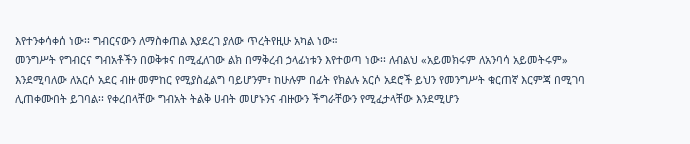እየተንቀሳቀሰ ነው፡፡ ግብርናውን ለማስቀጠል እያደረገ ያለው ጥረትየዚሁ አካል ነው።
መንግሥት የግብርና ግብአቶችን በወቅቱና በሚፈለገው ልክ በማቅረብ ኃላፊነቱን እየተወጣ ነው፡፡ ለብልህ «አይመክሩም ለአንባሳ አይመትሩም» እንደሚባለው ለአርሶ አደር ብዙ መምከር የሚያስፈልግ ባይሆንም፣ ከሁሉም በፊት የክልሉ አርሶ አደሮች ይህን የመንግሥት ቁርጠኛ እርምጃ በሚገባ ሊጠቀሙበት ይገባል፡፡ የቀረበላቸው ግብአት ትልቅ ሀብት መሆኑንና ብዙውን ችግራቸውን የሚፈታላቸው እንደሚሆን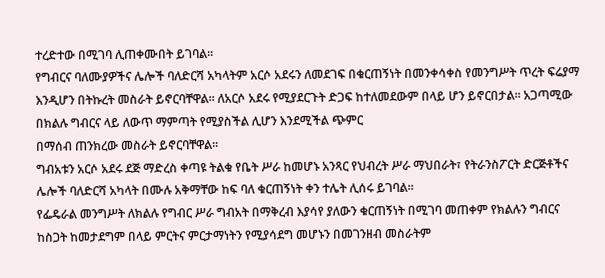ተረድተው በሚገባ ሊጠቀሙበት ይገባል፡፡
የግብርና ባለሙያዎችና ሌሎች ባለድርሻ አካላትም አርሶ አደሩን ለመደገፍ በቁርጠኝነት በመንቀሳቀስ የመንግሥት ጥረት ፍሬያማ እንዲሆን በትኩረት መስራት ይኖርባቸዋል፡፡ ለአርሶ አደሩ የሚያደርጉት ድጋፍ ከተለመደውም በላይ ሆን ይኖርበታል፡፡ አጋጣሚው በክልሉ ግብርና ላይ ለውጥ ማምጣት የሚያስችል ሊሆን እንደሚችል ጭምር
በማሰብ ጠንክረው መስራት ይኖርባቸዋል፡፡
ግብአቱን አርሶ አደሩ ደጅ ማድረስ ቀጣዩ ትልቁ የቤት ሥራ ከመሆኑ አንጻር የህብረት ሥራ ማህበራት፣ የትራንስፖርት ድርጅቶችና ሌሎች ባለድርሻ አካላት በሙሉ አቅማቸው ከፍ ባለ ቁርጠኝነት ቀን ተሌት ሊሰሩ ይገባል፡፡
የፌዴራል መንግሥት ለክልሉ የግብር ሥራ ግብአት በማቅረብ እያሳየ ያለውን ቁርጠኝነት በሚገባ መጠቀም የክልሉን ግብርና ከስጋት ከመታደግም በላይ ምርትና ምርታማነትን የሚያሳደግ መሆኑን በመገንዘብ መስራትም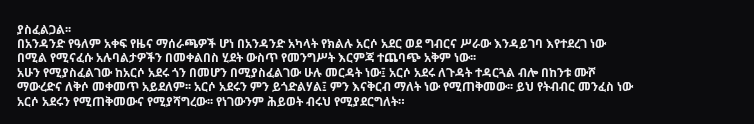ያስፈልጋል፡፡
በአንዳንድ የዓለም አቀፍ የዜና ማሰራጫዎች ሆነ በአንዳንድ አካላት የክልሉ አርሶ አደር ወደ ግብርና ሥራው እንዳይገባ እየተደረገ ነው በሚል የሚናፈሱ አሉባልታዎችን በመቀልበስ ሂደት ውስጥ የመንግሥት እርምጃ ተጨባጭ አቅም ነው፡፡
አሁን የሚያስፈልገው ከአርሶ አደሩ ጎን በመሆን በሚያስፈልገው ሁሉ መርዳት ነው፤ አርሶ አደሩ ለጉዳት ተዳርጓል ብሎ በከንቱ ሙሾ ማውረድና ለቅሶ መቀመጥ አይደለም፡፡ አርሶ አደሩን ምን ይጎድልሃል፤ ምን እናቅርብ ማለት ነው የሚጠቅመው፡፡ ይህ የትብብር መንፈስ ነው አርሶ አደሩን የሚጠቅመውና የሚያሻግረው፡፡ የነገውንም ሕይወት ብሩህ የሚያደርግለት።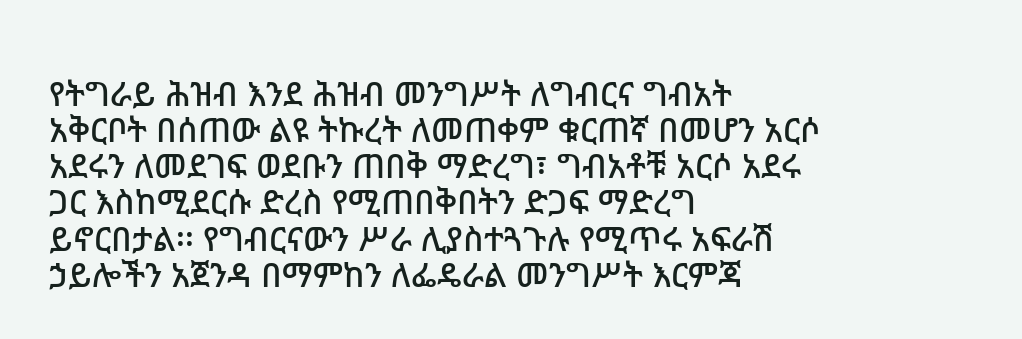የትግራይ ሕዝብ እንደ ሕዝብ መንግሥት ለግብርና ግብአት አቅርቦት በሰጠው ልዩ ትኩረት ለመጠቀም ቁርጠኛ በመሆን አርሶ አደሩን ለመደገፍ ወደቡን ጠበቅ ማድረግ፣ ግብአቶቹ አርሶ አደሩ ጋር እስከሚደርሱ ድረስ የሚጠበቅበትን ድጋፍ ማድረግ ይኖርበታል፡፡ የግብርናውን ሥራ ሊያስተጓጉሉ የሚጥሩ አፍራሽ ኃይሎችን አጀንዳ በማምከን ለፌዴራል መንግሥት እርምጃ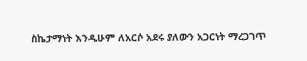ስኬታማነት እንዲሁም ለአርሶ አደሩ ያለውን አጋርነት ማረጋገጥ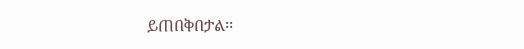ይጠበቅበታል፡፡